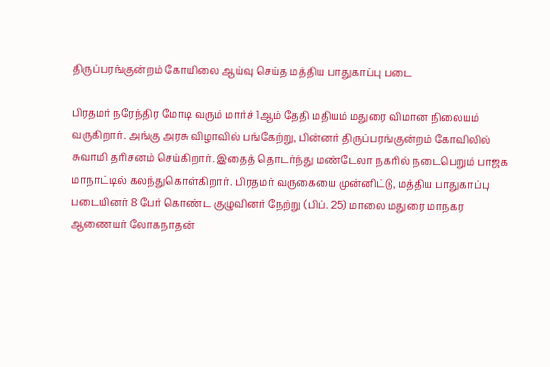திருப்பரங்குன்றம் கோயிலை ஆய்வு செய்த மத்திய பாதுகாப்பு படை

பிரதமர் நரேந்திர மோடி வரும் மார்ச் 1ஆம் தேதி மதியம் மதுரை விமான நிலையம் வருகிறார். அங்கு அரசு விழாவில் பங்கேற்று, பின்னர் திருப்பரங்குன்றம் கோவிலில் சுவாமி தரிசனம் செய்கிறார். இதைத் தொடர்ந்து மண்டேலா நகரில் நடைபெறும் பாஜக மாநாட்டில் கலந்துகொள்கிறார். பிரதமர் வருகையை முன்னிட்டு, மத்திய பாதுகாப்பு படையினர் 8 பேர் கொண்ட குழுவினர் நேற்று (பிப். 25) மாலை மதுரை மாநகர ஆணையர் லோகநாதன்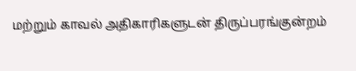மற்றும் காவல் அதிகாரிகளுடன் திருப்பரங்குன்றம்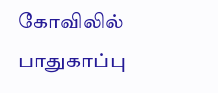கோவிலில் பாதுகாப்பு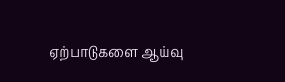ஏற்பாடுகளை ஆய்வு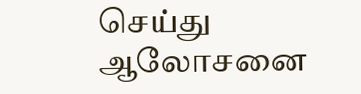செய்து ஆலோசனை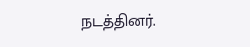நடத்தினர்.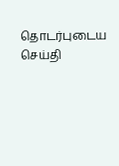தொடர்புடைய செய்தி